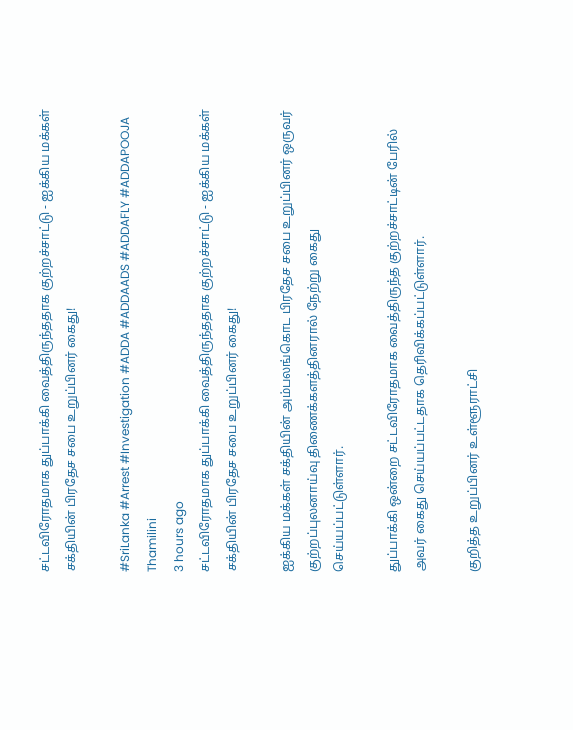சட்டவிரோதமாக துப்பாக்கி வைத்திருந்ததாக குற்றச்சாட்டு - ஐக்கிய மக்கள் சக்தியின் பிரதேச சபை உறுப்பினர் கைது!

#SriLanka #Arrest #Investigation #ADDA #ADDAADS #ADDAFLY #ADDAPOOJA
Thamilini
3 hours ago
சட்டவிரோதமாக துப்பாக்கி வைத்திருந்ததாக குற்றச்சாட்டு - ஐக்கிய மக்கள் சக்தியின் பிரதேச சபை உறுப்பினர் கைது!

ஐக்கிய மக்கள் சக்தியின் அம்பலங்கொட பிரதேச சபை உறுப்பினர் ஒருவர் குற்றப்புலனாய்வு திணைக்களத்தினரால் நேற்று கைது செய்யப்பட்டுள்ளார்.

துப்பாக்கி ஒன்றை சட்டவிரோதமாக வைத்திருந்த குற்றச்சாட்டின் பேரில் அவர் கைது செய்யப்பட்டதாக தெரிவிக்கப்பட்டுள்ளார்.

குறித்த உறுப்பினர் உள்ளூராட்சி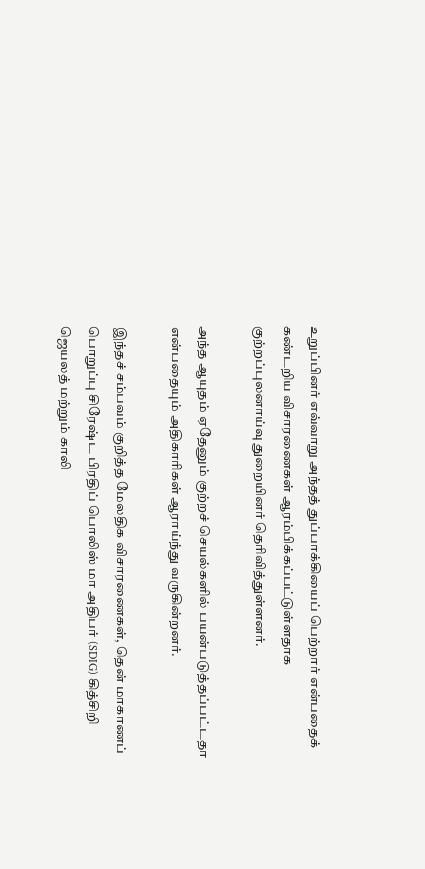உறுப்பினர் எவ்வாறு அந்தத் துப்பாக்கியைப் பெற்றார் என்பதைக் கண்டறிய விசாரணைகள் ஆரம்பிக்கப்பட்டுள்ளதாக குற்றப்புலனாய்வு துறையினர் தெரிவித்துள்ளனர்.

அந்த ஆயுதம் ஏதேனும் குற்றச் செயல்களில் பயன்படுத்தப்பட்டதா என்பதையும் அதிகாரிகள் ஆராய்ந்து வருகின்றனர்.

இந்தச் சம்பவம் குறித்த மேலதிக விசாரணைகள், தென் மாகாணப் பொறுப்பு சிரேஷ்ட பிரதிப் பொலிஸ் மா அதிபர் (SDIG) கித்சிறி ஜெயலத் மற்றும் காலி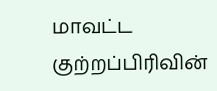மாவட்ட குற்றப்பிரிவின்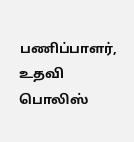பணிப்பாளர், உதவி பொலிஸ்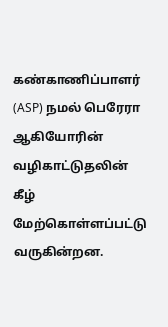கண்காணிப்பாளர் (ASP) நமல் பெரேரா ஆகியோரின் வழிகாட்டுதலின் கீழ் மேற்கொள்ளப்பட்டு வருகின்றன.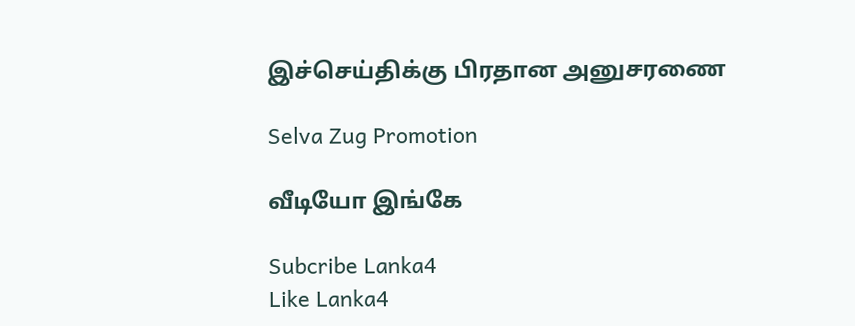இச்செய்திக்கு பிரதான அனுசரணை

Selva Zug Promotion

வீடியோ இங்கே

Subcribe Lanka4
Like Lanka4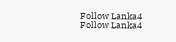Follow Lanka4
Follow Lanka4